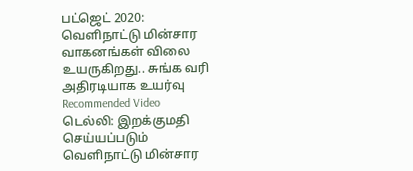பட்ஜெட் 2020: வெளிநாட்டு மின்சார வாகனங்கள் விலை உயருகிறது.. சுங்க வரி அதிரடியாக உயர்வு
Recommended Video
டெல்லி: இறக்குமதி செய்யப்படும் வெளிநாட்டு மின்சார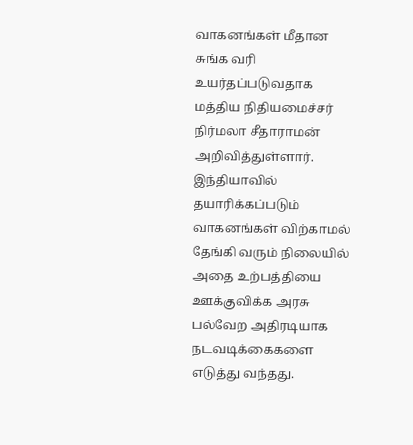வாகனங்கள் மீதான சுங்க வரி உயர்தப்படுவதாக மத்திய நிதியமைச்சர் நிர்மலா சீதாராமன் அறிவித்துள்ளார்.
இந்தியாவில் தயாரிக்கப்படும் வாகனங்கள் விற்காமல் தேங்கி வரும் நிலையில் அதை உற்பத்தியை ஊக்குவிக்க அரசு பல்வேற அதிரடியாக நடவடிக்கைகளை எடுத்து வந்தது.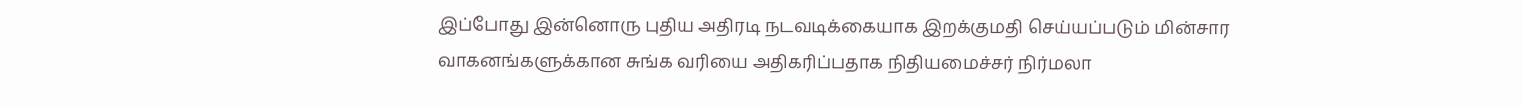இப்போது இன்னொரு புதிய அதிரடி நடவடிக்கையாக இறக்குமதி செய்யப்படும் மின்சார வாகனங்களுக்கான சுங்க வரியை அதிகரிப்பதாக நிதியமைச்சர் நிர்மலா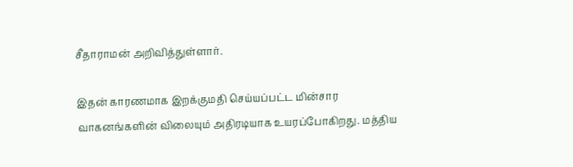சீதாராமன் அறிவித்துள்ளார்.

இதன் காரணமாக இறக்குமதி செய்யப்பட்ட மின்சார வாகனங்களின் விலையும் அதிரடியாக உயரப்போகிறது. மத்திய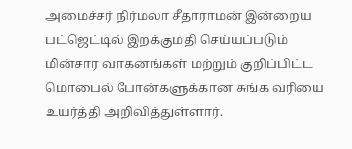அமைச்சர் நிர்மலா சீதாராமன் இன்றைய பட்ஜெட்டில் இறக்குமதி செய்யப்படும் மின்சார வாகனங்கள் மற்றும் குறிப்பிட்ட மொபைல் போன்களுக்கான சுங்க வரியை உயர்த்தி அறிவித்துள்ளார்.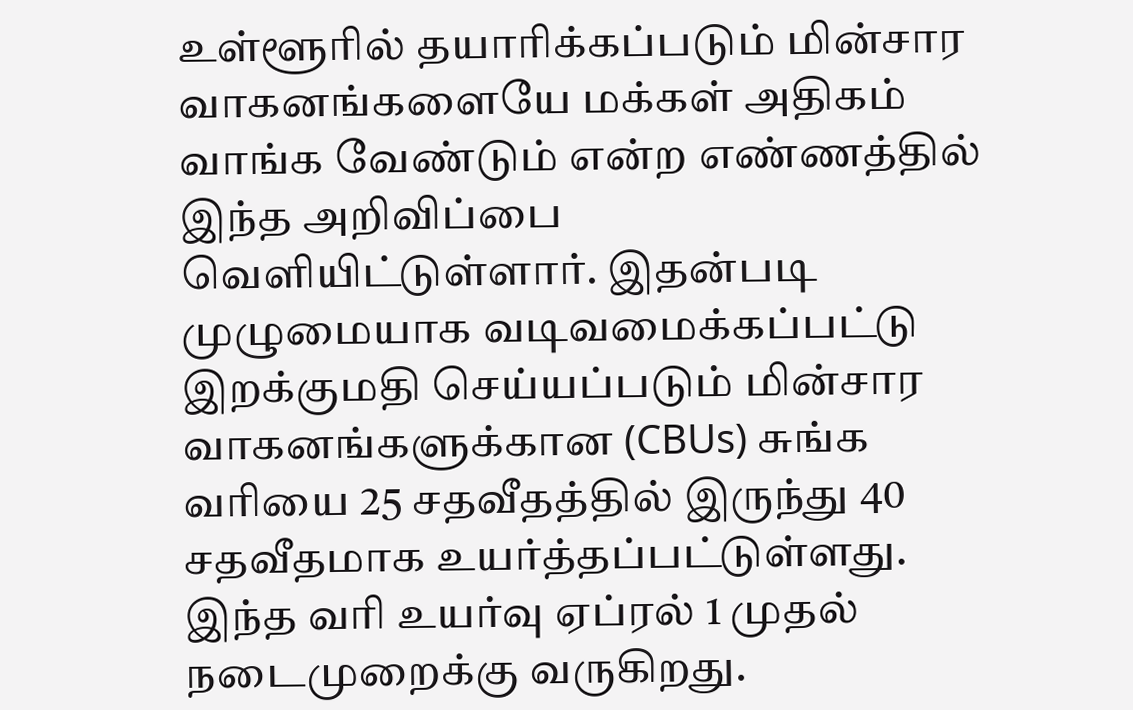உள்ளூரில் தயாரிக்கப்படும் மின்சார வாகனங்களையே மக்கள் அதிகம் வாங்க வேண்டும் என்ற எண்ணத்தில் இந்த அறிவிப்பை வெளியிட்டுள்ளார். இதன்படி முழுமையாக வடிவமைக்கப்பட்டு இறக்குமதி செய்யப்படும் மின்சார வாகனங்களுக்கான (CBUs) சுங்க வரியை 25 சதவீதத்தில் இருந்து 40 சதவீதமாக உயர்த்தப்பட்டுள்ளது. இந்த வரி உயர்வு ஏப்ரல் 1 முதல் நடைமுறைக்கு வருகிறது.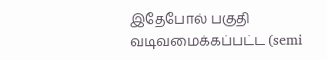இதேபோல் பகுதி வடிவமைக்கப்பட்ட (semi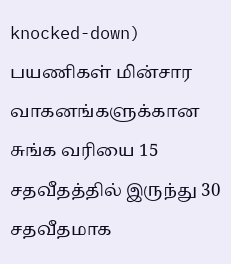knocked-down) பயணிகள் மின்சார வாகனங்களுக்கான சுங்க வரியை 15 சதவீதத்தில் இருந்து 30 சதவீதமாக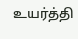உயர்த்தி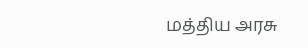மத்திய அரசு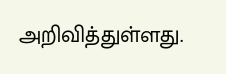அறிவித்துள்ளது.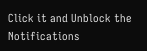Click it and Unblock the Notifications